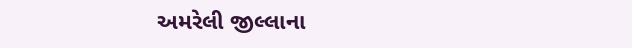અમરેલી જીલ્લાના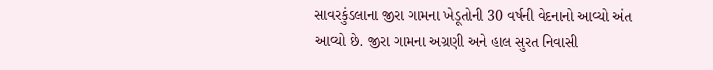સાવરકુંડલાના જીરા ગામના ખેડૂતોની 30 વર્ષની વેદનાનો આવ્યો અંત આવ્યો છે. જીરા ગામના અગ્રણી અને હાલ સુરત નિવાસી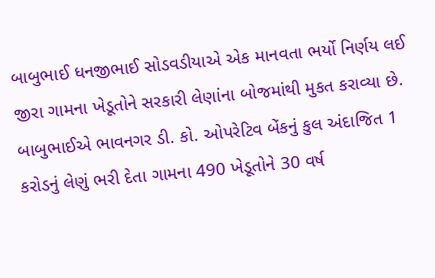બાબુભાઈ ધનજીભાઈ સોડવડીયાએ એક માનવતા ભર્યો નિર્ણય લઈ જીરા ગામના ખેડૂતોને સરકારી લેણાંના બોજમાંથી મુકત કરાવ્યા છે. બાબુભાઈએ ભાવનગર ડી. કો. ઓપરેટિવ બેંકનું કુલ અંદાજિત 1 કરોડનું લેણું ભરી દેતા ગામના 490 ખેડૂતોને 30 વર્ષ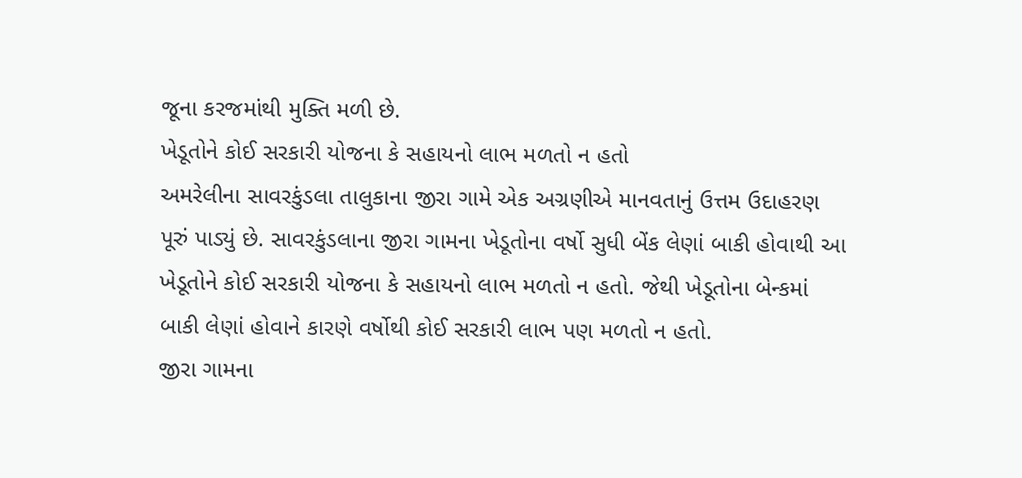જૂના કરજમાંથી મુક્તિ મળી છે.
ખેડૂતોને કોઈ સરકારી યોજના કે સહાયનો લાભ મળતો ન હતો
અમરેલીના સાવરકુંડલા તાલુકાના જીરા ગામે એક અગ્રણીએ માનવતાનું ઉત્તમ ઉદાહરણ પૂરું પાડ્યું છે. સાવરકુંડલાના જીરા ગામના ખેડૂતોના વર્ષો સુધી બેંક લેણાં બાકી હોવાથી આ ખેડૂતોને કોઈ સરકારી યોજના કે સહાયનો લાભ મળતો ન હતો. જેથી ખેડૂતોના બેન્કમાં બાકી લેણાં હોવાને કારણે વર્ષોથી કોઈ સરકારી લાભ પણ મળતો ન હતો.
જીરા ગામના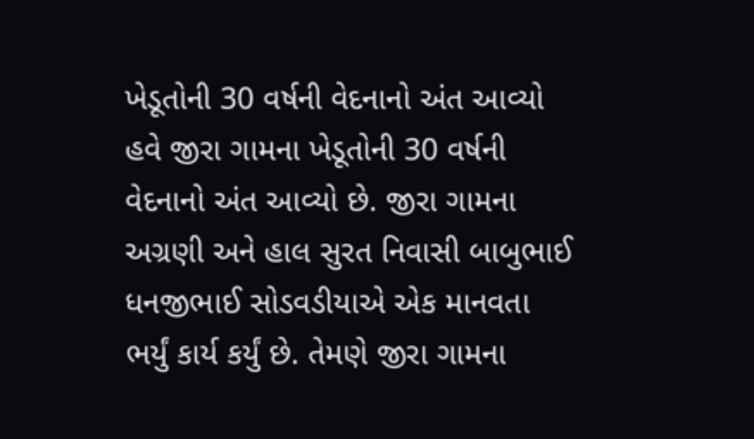ખેડૂતોની 30 વર્ષની વેદનાનો અંત આવ્યો
હવે જીરા ગામના ખેડૂતોની 30 વર્ષની વેદનાનો અંત આવ્યો છે. જીરા ગામના અગ્રણી અને હાલ સુરત નિવાસી બાબુભાઈ ધનજીભાઈ સોડવડીયાએ એક માનવતા ભર્યું કાર્ય કર્યું છે. તેમણે જીરા ગામના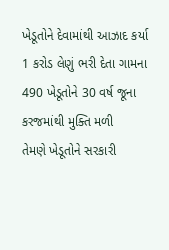ખેડૂતોને દેવામાંથી આઝાદ કર્યા
1 કરોડ લેણું ભરી દેતા ગામના 490 ખેડૂતોને 30 વર્ષ જૂના કરજમાંથી મુક્તિ મળી
તેમણે ખેડૂતોને સરકારી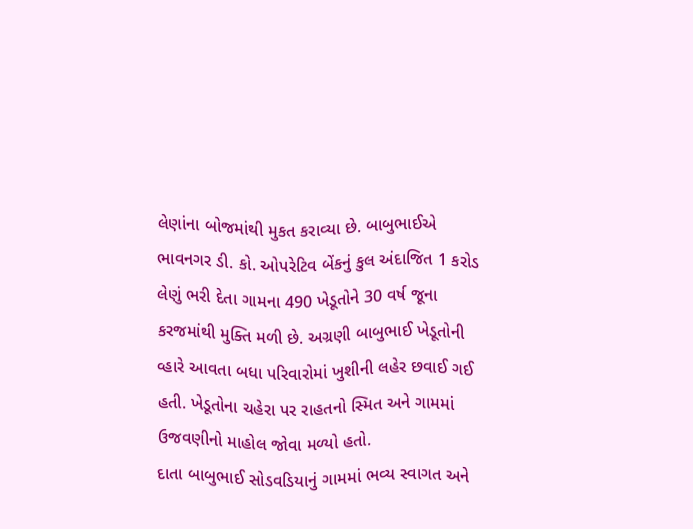લેણાંના બોજમાંથી મુકત કરાવ્યા છે. બાબુભાઈએ ભાવનગર ડી. કો. ઓપરેટિવ બેંકનું કુલ અંદાજિત 1 કરોડ લેણું ભરી દેતા ગામના 490 ખેડૂતોને 30 વર્ષ જૂના કરજમાંથી મુક્તિ મળી છે. અગ્રણી બાબુભાઈ ખેડૂતોની વ્હારે આવતા બધા પરિવારોમાં ખુશીની લહેર છવાઈ ગઈ હતી. ખેડૂતોના ચહેરા પર રાહતનો સ્મિત અને ગામમાં ઉજવણીનો માહોલ જોવા મળ્યો હતો.
દાતા બાબુભાઈ સોડવડિયાનું ગામમાં ભવ્ય સ્વાગત અને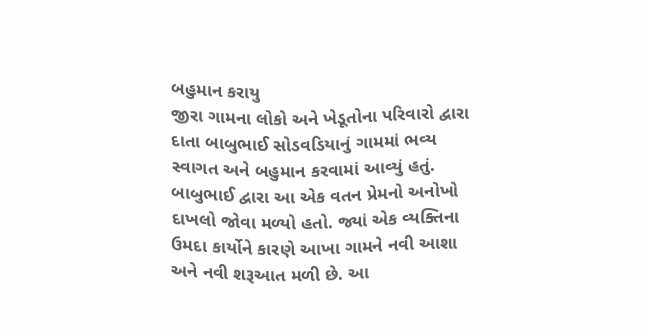બહુમાન કરાયુ
જીરા ગામના લોકો અને ખેડૂતોના પરિવારો દ્વારા દાતા બાબુભાઈ સોડવડિયાનું ગામમાં ભવ્ય સ્વાગત અને બહુમાન કરવામાં આવ્યું હતું. બાબુભાઈ દ્વારા આ એક વતન પ્રેમનો અનોખો દાખલો જોવા મળ્યો હતો. જ્યાં એક વ્યક્તિના ઉમદા કાર્યોને કારણે આખા ગામને નવી આશા અને નવી શરૂઆત મળી છે. આ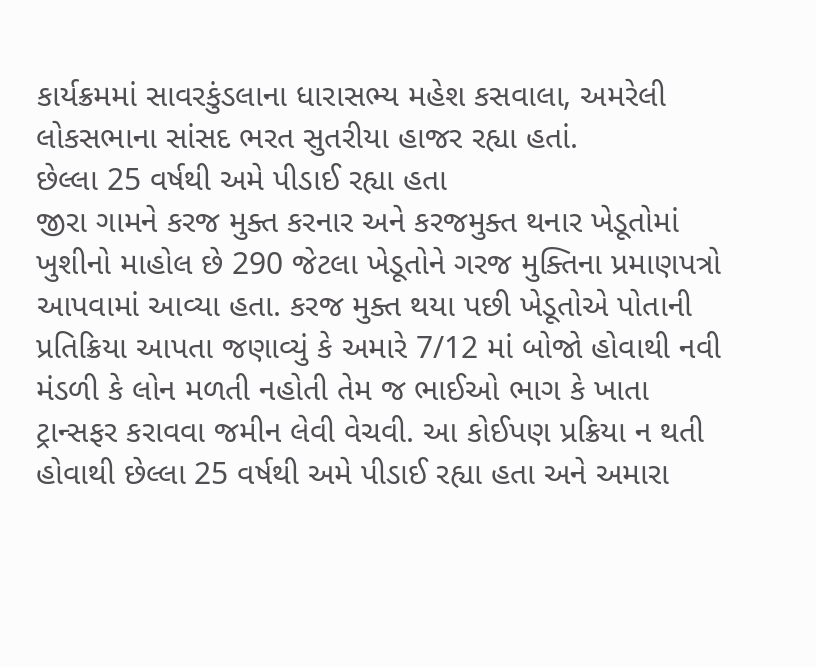કાર્યક્રમમાં સાવરકુંડલાના ધારાસભ્ય મહેશ કસવાલા, અમરેલી લોકસભાના સાંસદ ભરત સુતરીયા હાજર રહ્યા હતાં.
છેલ્લા 25 વર્ષથી અમે પીડાઈ રહ્યા હતા
જીરા ગામને કરજ મુક્ત કરનાર અને કરજમુક્ત થનાર ખેડૂતોમાં ખુશીનો માહોલ છે 290 જેટલા ખેડૂતોને ગરજ મુક્તિના પ્રમાણપત્રો આપવામાં આવ્યા હતા. કરજ મુક્ત થયા પછી ખેડૂતોએ પોતાની પ્રતિક્રિયા આપતા જણાવ્યું કે અમારે 7/12 માં બોજો હોવાથી નવી મંડળી કે લોન મળતી નહોતી તેમ જ ભાઈઓ ભાગ કે ખાતા ટ્રાન્સફર કરાવવા જમીન લેવી વેચવી. આ કોઈપણ પ્રક્રિયા ન થતી હોવાથી છેલ્લા 25 વર્ષથી અમે પીડાઈ રહ્યા હતા અને અમારા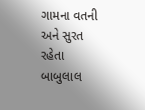ગામના વતની અને સુરત રહેતા બાબુલાલ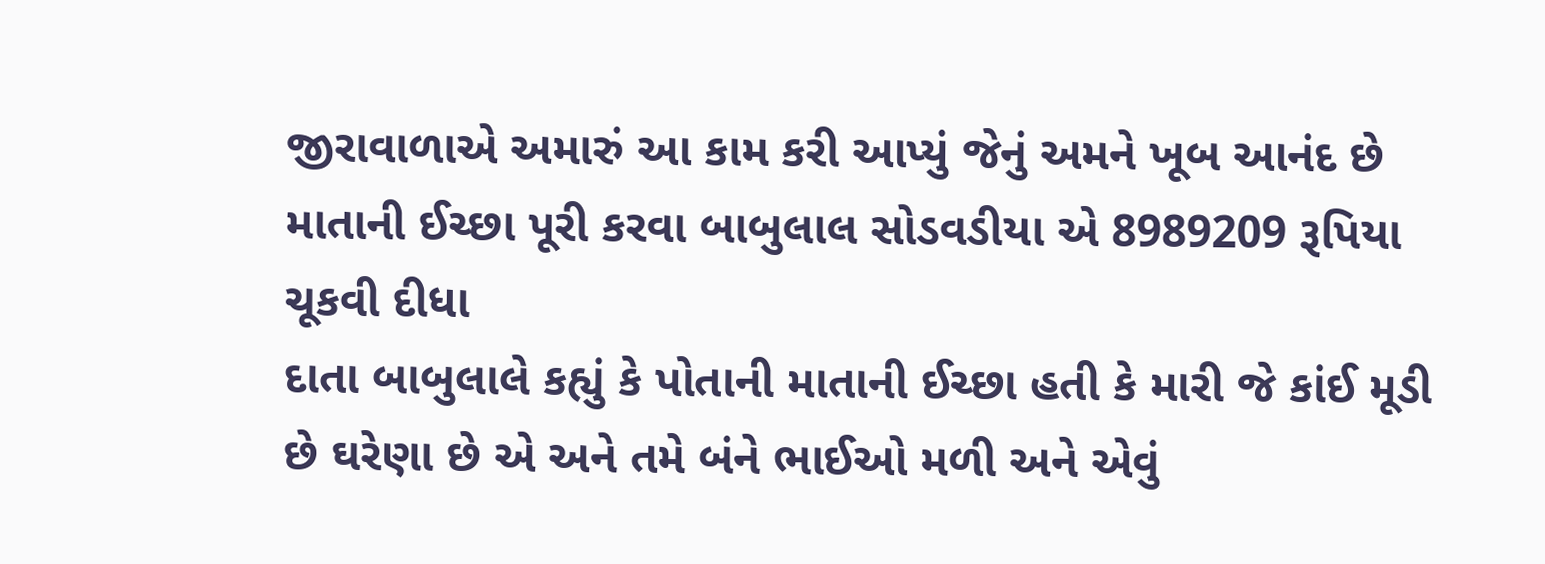જીરાવાળાએ અમારું આ કામ કરી આપ્યું જેનું અમને ખૂબ આનંદ છે
માતાની ઈચ્છા પૂરી કરવા બાબુલાલ સોડવડીયા એ 8989209 રૂપિયા ચૂકવી દીધા
દાતા બાબુલાલે કહ્યું કે પોતાની માતાની ઈચ્છા હતી કે મારી જે કાંઈ મૂડી છે ઘરેણા છે એ અને તમે બંને ભાઈઓ મળી અને એવું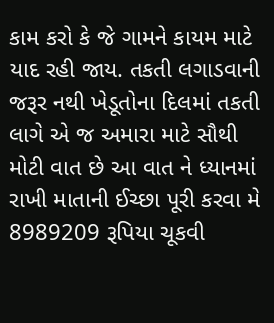કામ કરો કે જે ગામને કાયમ માટે યાદ રહી જાય. તકતી લગાડવાની જરૂર નથી ખેડૂતોના દિલમાં તકતી લાગે એ જ અમારા માટે સૌથી મોટી વાત છે આ વાત ને ધ્યાનમાં રાખી માતાની ઈચ્છા પૂરી કરવા મે 8989209 રૂપિયા ચૂકવી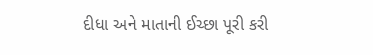દીધા અને માતાની ઈચ્છા પૂરી કરી